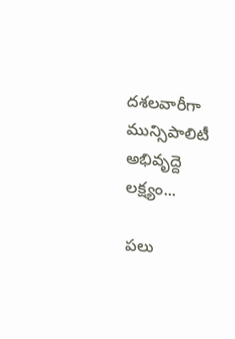దశలవారీగా మున్సిపాలిటీ అభివృద్దె లక్ష్యం...

పలు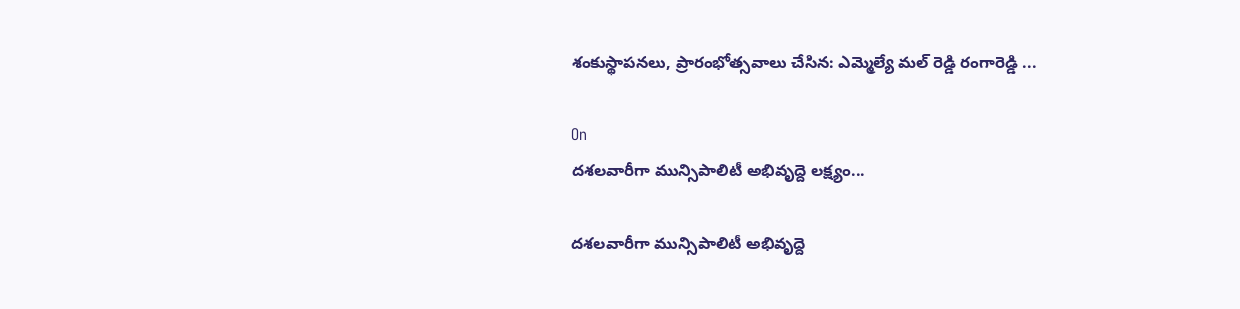శంకుస్థాపనలు, ప్రారంభోత్సవాలు చేసిన: ఎమ్మెల్యే మల్ రెడ్డి రంగారెడ్డి ...

On
దశలవారీగా మున్సిపాలిటీ అభివృద్దె లక్ష్యం...

దశలవారీగా మున్సిపాలిటీ అభివృద్దె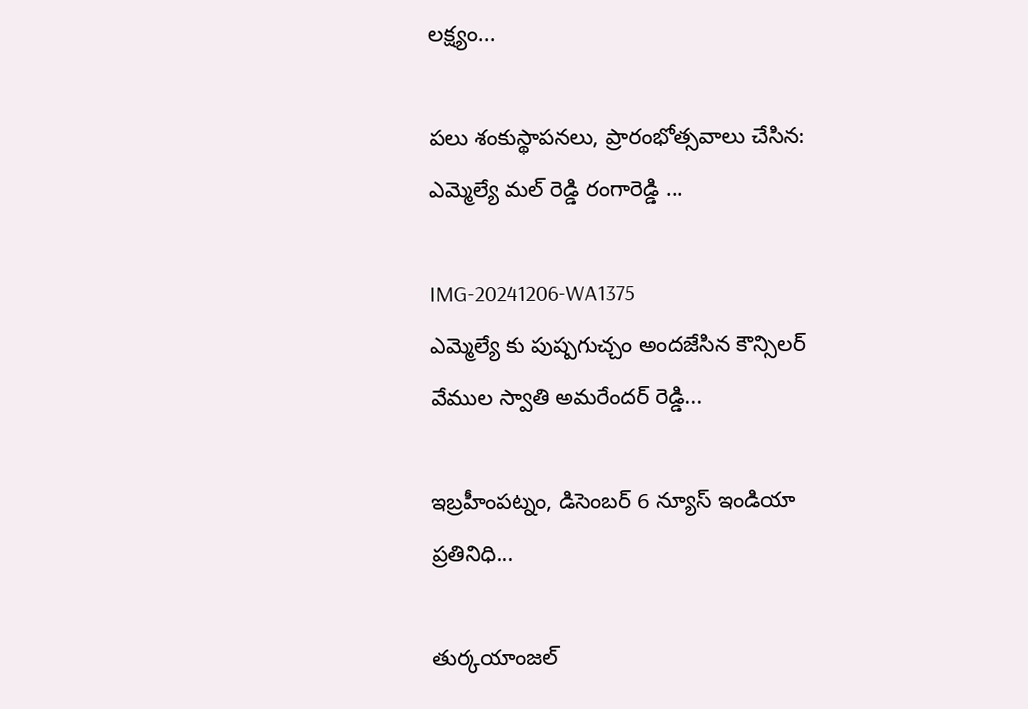లక్ష్యం...

పలు శంకుస్థాపనలు, ప్రారంభోత్సవాలు చేసిన: ఎమ్మెల్యే మల్ రెడ్డి రంగారెడ్డి ...

IMG-20241206-WA1375
ఎమ్మెల్యే కు పుష్పగుచ్చం అందజేసిన కౌన్సిలర్ వేముల స్వాతి అమరేందర్ రెడ్డి...

ఇబ్రహీంపట్నం, డిసెంబర్ 6 న్యూస్ ఇండియా ప్రతినిధి...

తుర్కయాంజల్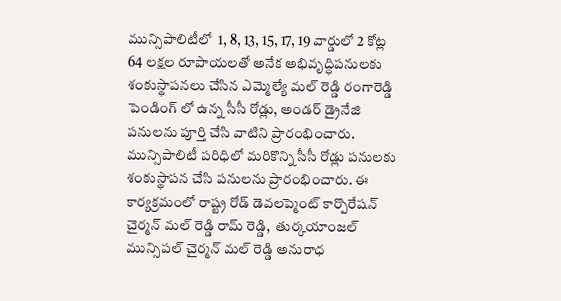మున్సిపాలిటీలో  1, 8, 13, 15, 17, 19 వార్డులో 2 కోట్ల 64 లక్షల రూపాయలతో అనేక అభివృద్ధిపనులకు శంకుస్థాపనలు చేసిన ఎమ్మెల్యే మల్ రెడ్డి రంగారెడ్డి పెండింగ్ లో ఉన్న సీసీ రోడ్లు, అండర్ డ్రైనేజి పనులను పూర్తి చేసి వాటిని ప్రారంభించారు. మున్సిపాలిటీ పరిధిలో మరికొన్ని సీసీ రోడ్లు పనులకు శంకుస్థాపన చేసి పనులను ప్రారంభించారు. ఈ కార్యక్రమంలో రాష్ట్ర రోడ్ డెవలప్మెంట్ కార్పొరేషన్ చైర్మన్ మల్ రెడ్డి రామ్ రెడ్డి,  తుర్కయాంజల్ మున్సిపల్ చైర్మన్ మల్ రెడ్డి అనురాధ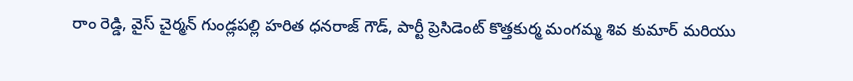రాం రెడ్డి, వైస్ చైర్మన్ గుండ్లపల్లి హరిత ధనరాజ్ గౌడ్, పార్టీ ప్రెసిడెంట్ కొత్తకుర్మ మంగమ్మ శివ కుమార్ మరియు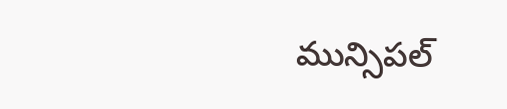మున్సిపల్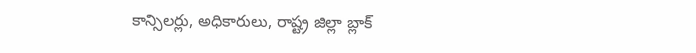కాన్సిలర్లు, అధికారులు, రాష్ట్ర జిల్లా బ్లాక్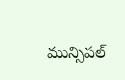మున్సిపల్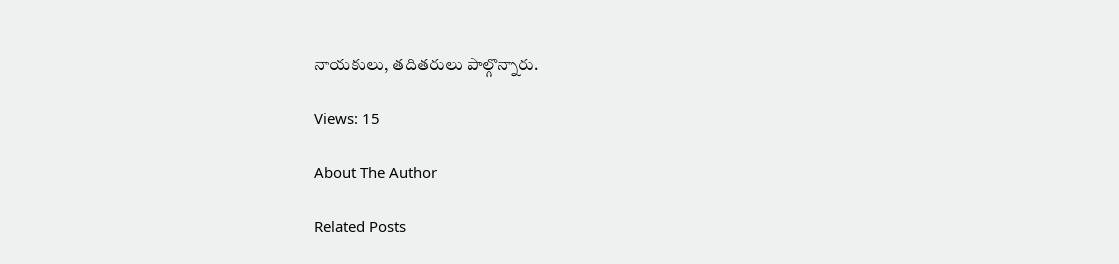నాయకులు, తదితరులు పాల్గొన్నారు.

Views: 15

About The Author

Related Posts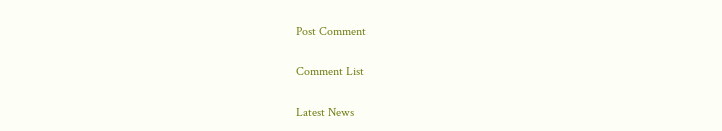Post Comment

Comment List

Latest News